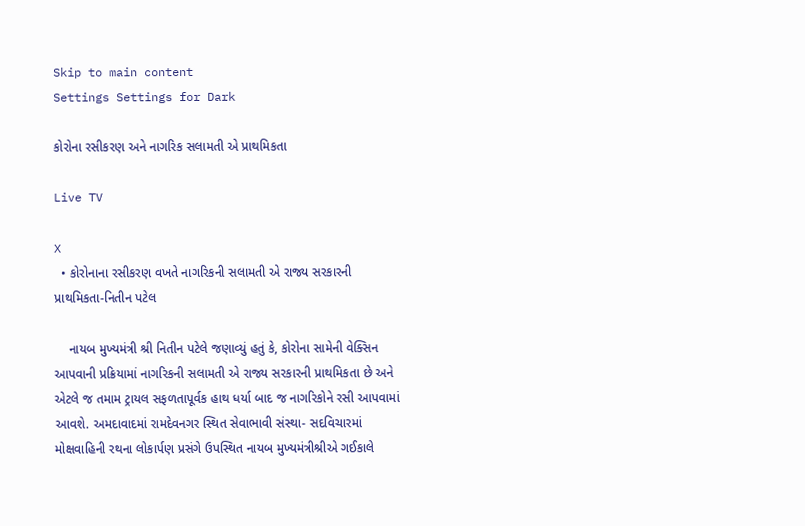Skip to main content
Settings Settings for Dark

કોરોના રસીકરણ અને નાગરિક સલામતી એ પ્રાથમિકતા

Live TV

X
  • કોરોનાના રસીકરણ વખતે નાગરિકની સલામતી એ રાજ્ય સરકારની પ્રાથમિકતા-નિતીન પટેલ

    નાયબ મુખ્યમંત્રી શ્રી નિતીન પટેલે જણાવ્યું હતું કે, કોરોના સામેની વેક્સિન આપવાની પ્રક્રિયામાં નાગરિકની સલામતી એ રાજ્ય સરકારની પ્રાથમિકતા છે અને એટલે જ તમામ ટ્રાયલ સફળતાપૂર્વક હાથ ધર્યા બાદ જ નાગરિકોને રસી આપવામાં આવશે. અમદાવાદમાં રામદેવનગર સ્થિત સેવાભાવી સંસ્થા- સદવિચારમાં મોક્ષવાહિની રથના લોકાર્પણ પ્રસંગે ઉપસ્થિત નાયબ મુખ્યમંત્રીશ્રીએ ગઈકાલે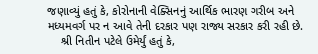જણાવ્યું હતું કે, કોરોનાની વેક્સિનનું આર્થિક ભારણ ગરીબ અને મધ્યમવર્ગ પર ન આવે તેની દરકાર પણ રાજ્ય સરકાર કરી રહી છે.
    શ્રી નિતીન પટેલે ઉમેર્યું હતું કે,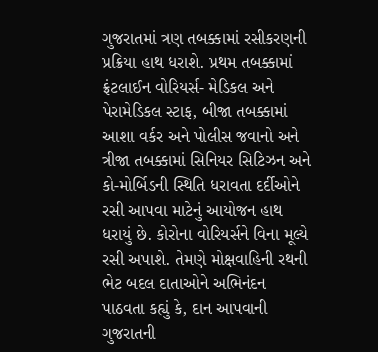ગુજરાતમાં ત્રણ તબક્કામાં રસીકરણની પ્રક્રિયા હાથ ધરાશે. પ્રથમ તબક્કામાં ફ્રંટલાઈન વોરિયર્સ- મેડિકલ અને પેરામેડિકલ સ્ટાફ, બીજા તબક્કામાં આશા વર્કર અને પોલીસ જવાનો અને ત્રીજા તબક્કામાં સિનિયર સિટિઝન અને કો-મોર્બિડની સ્થિતિ ધરાવતા દર્દીઓને રસી આપવા માટેનું આયોજન હાથ ધરાયું છે. કોરોના વોરિયર્સને વિના મૂલ્યે રસી અપાશે. તેમણે મોક્ષવાહિની રથની ભેટ બદલ દાતાઓને અભિનંદન પાઠવતા કહ્યું કે, દાન આપવાની ગુજરાતની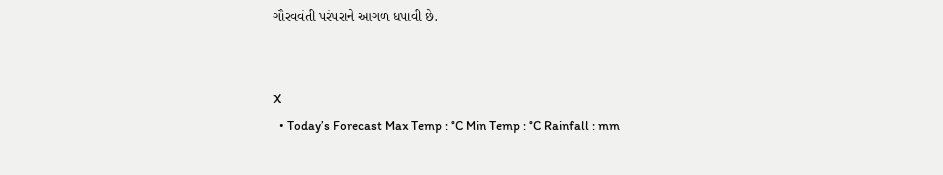ગૌરવવંતી પરંપરાને આગળ ધપાવી છે.


X
  • Today’s Forecast Max Temp : °C Min Temp : °C Rainfall : mm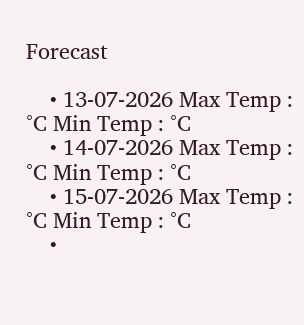Forecast

    • 13-07-2026 Max Temp : °C Min Temp : °C
    • 14-07-2026 Max Temp : °C Min Temp : °C
    • 15-07-2026 Max Temp : °C Min Temp : °C
    •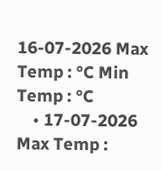16-07-2026 Max Temp : °C Min Temp : °C
    • 17-07-2026 Max Temp :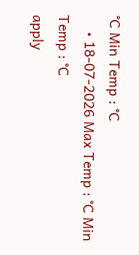°C Min Temp : °C
    • 18-07-2026 Max Temp : °C Min Temp : °C
apply